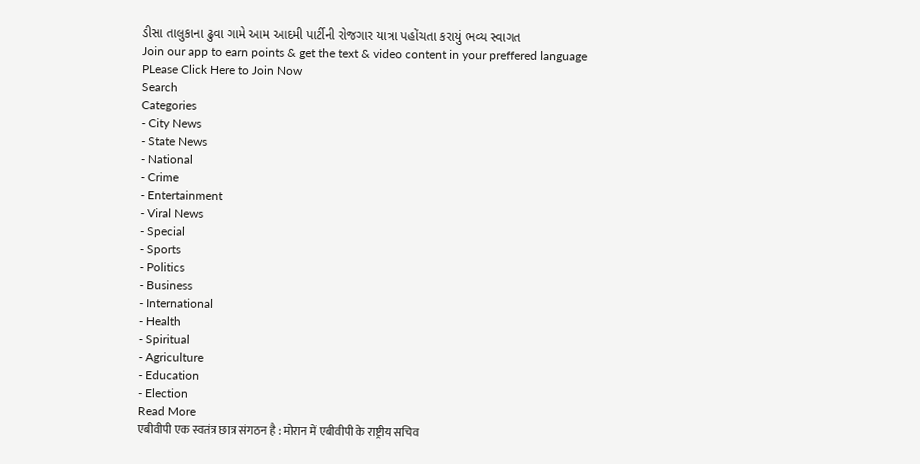ડીસા તાલુકાના ઢુવા ગામે આમ આદમી પાર્ટીની રોજગાર યાત્રા પહોંચતા કરાયું ભવ્ય સ્વાગત
Join our app to earn points & get the text & video content in your preffered language
PLease Click Here to Join Now
Search
Categories
- City News
- State News
- National
- Crime
- Entertainment
- Viral News
- Special
- Sports
- Politics
- Business
- International
- Health
- Spiritual
- Agriculture
- Education
- Election
Read More
एबीवीपी एक स्वतंत्र छात्र संगठन है : मोरान में एबीवीपी के राष्ट्रीय सचिव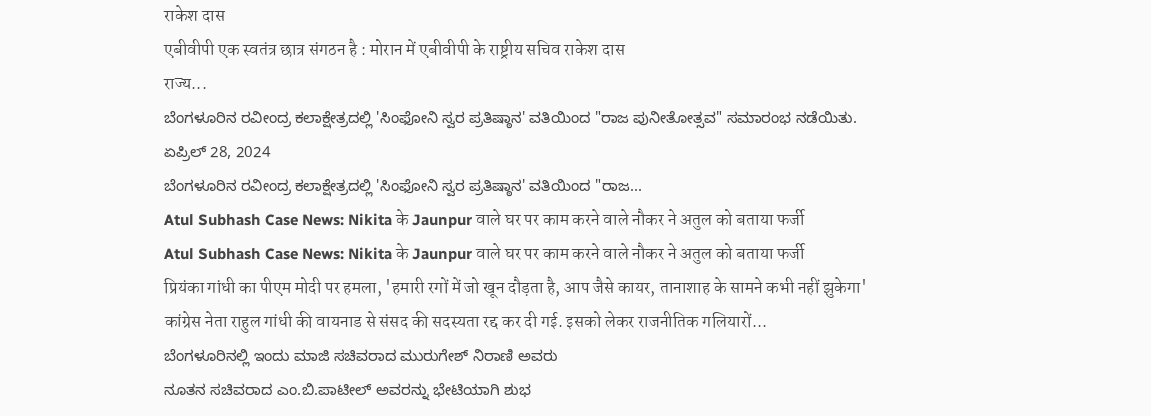राकेश दास
एबीवीपी एक स्वतंत्र छात्र संगठन है : मोरान में एबीवीपी के राष्ट्रीय सचिव राकेश दास
राज्य...
ಬೆಂಗಳೂರಿನ ರವೀಂದ್ರ ಕಲಾಕ್ಷೇತ್ರದಲ್ಲಿ 'ಸಿಂಫೋನಿ ಸ್ವರ ಪ್ರತಿಷ್ಠಾನ' ವತಿಯಿಂದ "ರಾಜ ಪುನೀತೋತ್ಸವ" ಸಮಾರಂಭ ನಡೆಯಿತು.
ಏಪ್ರಿಲ್ 28, 2024
ಬೆಂಗಳೂರಿನ ರವೀಂದ್ರ ಕಲಾಕ್ಷೇತ್ರದಲ್ಲಿ 'ಸಿಂಫೋನಿ ಸ್ವರ ಪ್ರತಿಷ್ಠಾನ' ವತಿಯಿಂದ "ರಾಜ...
Atul Subhash Case News: Nikita के Jaunpur वाले घर पर काम करने वाले नौकर ने अतुल को बताया फर्जी
Atul Subhash Case News: Nikita के Jaunpur वाले घर पर काम करने वाले नौकर ने अतुल को बताया फर्जी
प्रियंका गांधी का पीएम मोदी पर हमला, 'हमारी रगों में जो खून दौड़ता है, आप जैसे कायर, तानाशाह के सामने कभी नहीं झुकेगा'
कांग्रेस नेता राहुल गांधी की वायनाड से संसद की सदस्यता रद्द कर दी गई. इसको लेकर राजनीतिक गलियारों...
ಬೆಂಗಳೂರಿನಲ್ಲಿ ಇಂದು ಮಾಜಿ ಸಚಿವರಾದ ಮುರುಗೇಶ್ ನಿರಾಣಿ ಅವರು
ನೂತನ ಸಚಿವರಾದ ಎಂ.ಬಿ.ಪಾಟೀಲ್ ಅವರನ್ನು ಭೇಟಿಯಾಗಿ ಶುಭ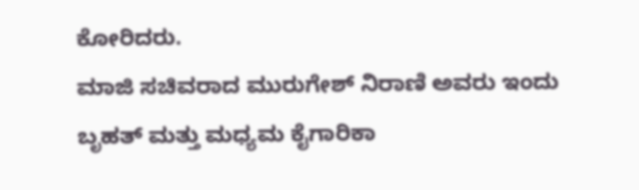ಕೋರಿದರು.
ಮಾಜಿ ಸಚಿವರಾದ ಮುರುಗೇಶ್ ನಿರಾಣಿ ಅವರು ಇಂದು ಬೃಹತ್ ಮತ್ತು ಮಧ್ಯಮ ಕೈಗಾರಿಕಾ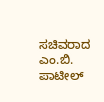ಸಚಿವರಾದ ಎಂ.ಬಿ. ಪಾಟೀಲ್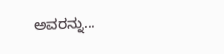ಅವರನ್ನು...